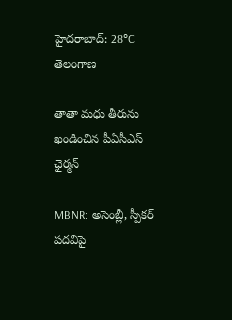హైదరాబాద్: 28°C
తెలంగాణ

తాతా మధు తీరును ఖండించిన పీఏసీఎస్ ఛైర్మన్

MBNR: అసెంబ్లీ, స్పీకర్ పదవిపై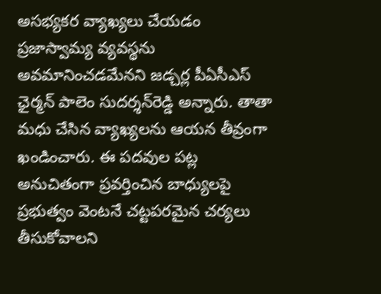అసభ్యకర వ్యాఖ్యలు చేయడం ప్రజాస్వామ్య వ్యవస్థను అవమానించడమేనని జడ్చర్ల పీఏసీఎస్ ఛైర్మన్ పాలెం సుదర్శన్‌రెడ్డి అన్నారు. తాతా మధు చేసిన వ్యాఖ్యలను ఆయన తీవ్రంగా ఖండించారు. ఈ పదవుల పట్ల అనుచితంగా ప్రవర్తించిన బాధ్యులపై ప్రభుత్వం వెంటనే చట్టపరమైన చర్యలు తీసుకోవాలని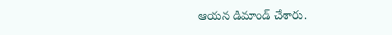ఆయన డిమాండ్ చేశారు.